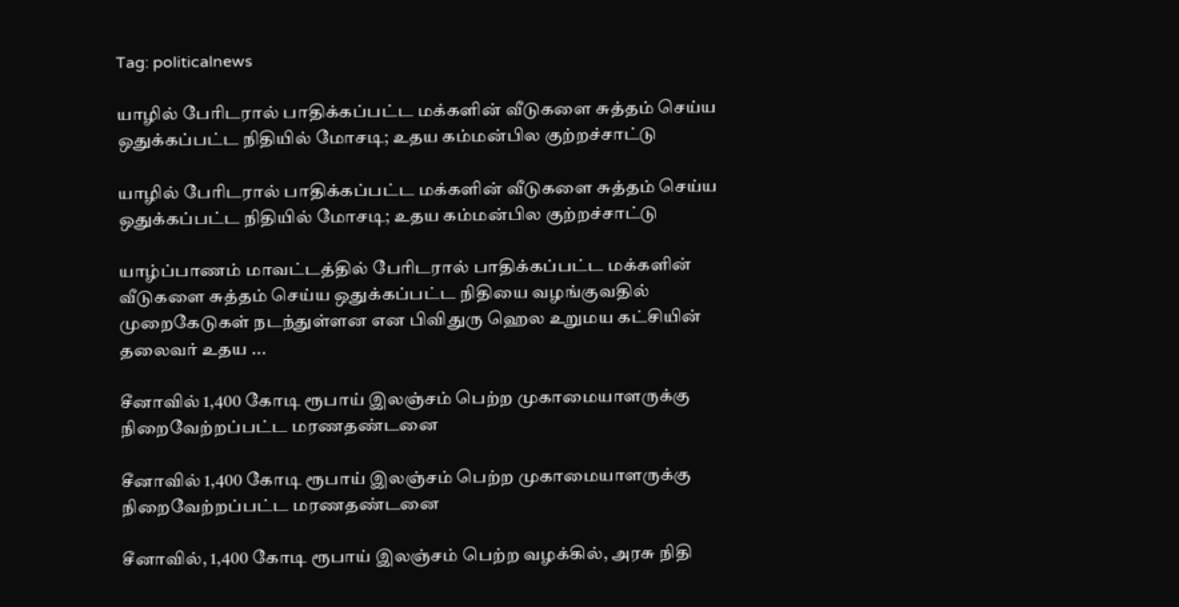Tag: politicalnews

யாழில் பேரிடரால் பாதிக்கப்பட்ட மக்களின் வீடுகளை சுத்தம் செய்ய ஒதுக்கப்பட்ட நிதியில் மோசடி; உதய கம்மன்பில குற்றச்சாட்டு

யாழில் பேரிடரால் பாதிக்கப்பட்ட மக்களின் வீடுகளை சுத்தம் செய்ய ஒதுக்கப்பட்ட நிதியில் மோசடி; உதய கம்மன்பில குற்றச்சாட்டு

யாழ்ப்பாணம் மாவட்டத்தில் பேரிடரால் பாதிக்கப்பட்ட மக்களின் வீடுகளை சுத்தம் செய்ய ஒதுக்கப்பட்ட நிதியை வழங்குவதில் முறைகேடுகள் நடந்துள்ளன என பிவிதுரு ஹெல உறுமய கட்சியின் தலைவர் உதய ...

சீனாவில் 1,400 கோடி ரூபாய் இலஞ்சம் பெற்ற முகாமையாளருக்கு நிறைவேற்றப்பட்ட மரணதண்டனை

சீனாவில் 1,400 கோடி ரூபாய் இலஞ்சம் பெற்ற முகாமையாளருக்கு நிறைவேற்றப்பட்ட மரணதண்டனை

சீனாவில், 1,400 கோடி ரூபாய் இலஞ்சம் பெற்ற வழக்கில், அரசு நிதி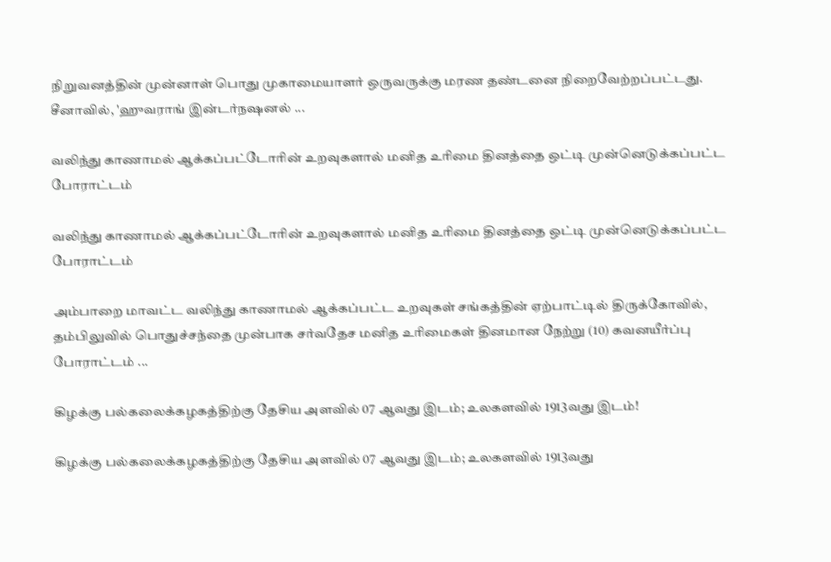நிறுவனத்தின் முன்னாள் பொது முகாமையாளர் ஒருவருக்கு மரண தண்டனை நிறைவேற்றப்பட்டது. சீனாவில், 'ஹுவராங் இன்டர்நஷனல் ...

வலிந்து காணாமல் ஆக்கப்பட்டோரின் உறவுகளால் மனித உரிமை தினத்தை ஒட்டி முன்னெடுக்கப்பட்ட போராட்டம்

வலிந்து காணாமல் ஆக்கப்பட்டோரின் உறவுகளால் மனித உரிமை தினத்தை ஒட்டி முன்னெடுக்கப்பட்ட போராட்டம்

அம்பாறை மாவட்ட வலிந்து காணாமல் ஆக்கப்பட்ட உறவுகள் சங்கத்தின் ஏற்பாட்டில் திருக்கோவில், தம்பிலுவில் பொதுச்சந்தை முன்பாக சர்வதேச மனித உரிமைகள் தினமான நேற்று (10) கவனயீர்ப்பு போராட்டம் ...

கிழக்கு பல்கலைக்கழகத்திற்கு தேசிய அளவில் 07 ஆவது இடம்; உலகளவில் 1913வது இடம்!

கிழக்கு பல்கலைக்கழகத்திற்கு தேசிய அளவில் 07 ஆவது இடம்; உலகளவில் 1913வது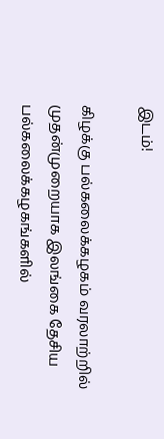இடம்!

கிழக்கு பல்கலைக்கழகம் வரலாற்றில் முதன்முறையாக இலங்கை தேசிய பல்கலைக்கழகங்களில்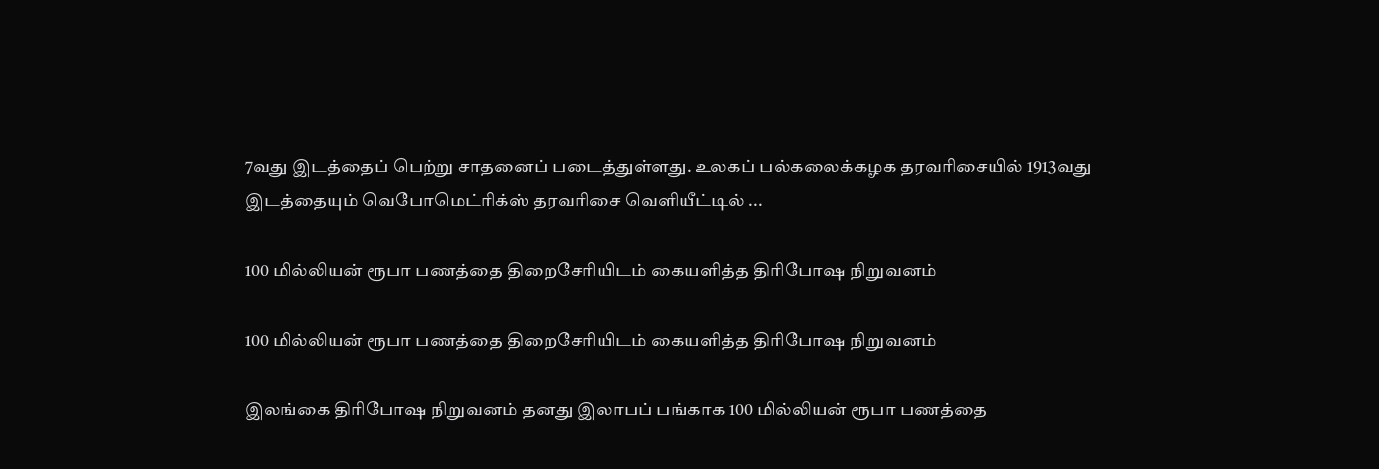7வது இடத்தைப் பெற்று சாதனைப் படைத்துள்ளது. உலகப் பல்கலைக்கழக தரவரிசையில் 1913வது இடத்தையும் வெபோமெட்ரிக்ஸ் தரவரிசை வெளியீட்டில் ...

100 மில்லியன் ரூபா பணத்தை திறைசேரியிடம் கையளித்த திரிபோஷ நிறுவனம்

100 மில்லியன் ரூபா பணத்தை திறைசேரியிடம் கையளித்த திரிபோஷ நிறுவனம்

இலங்கை திரிபோஷ நிறுவனம் தனது இலாபப் பங்காக 100 மில்லியன் ரூபா பணத்தை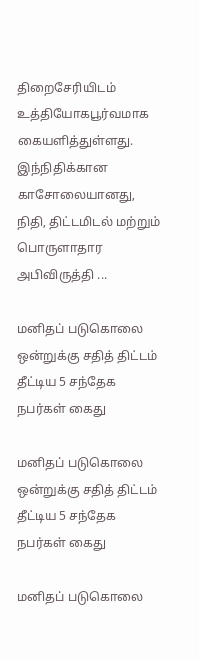திறைசேரியிடம் உத்தியோகபூர்வமாக கையளித்துள்ளது. இந்நிதிக்கான காசோலையானது, நிதி, திட்டமிடல் மற்றும் பொருளாதார அபிவிருத்தி ...

மனிதப் படுகொலை ஒன்றுக்கு சதித் திட்டம் தீட்டிய 5 சந்தேக நபர்கள் கைது

மனிதப் படுகொலை ஒன்றுக்கு சதித் திட்டம் தீட்டிய 5 சந்தேக நபர்கள் கைது

மனிதப் படுகொலை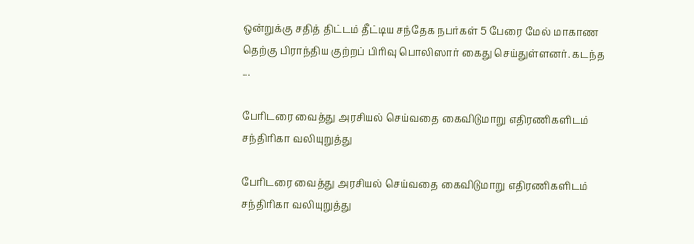ஒன்றுக்கு சதித் திட்டம் தீட்டிய சந்தேக நபர்கள் 5 பேரை மேல் மாகாண தெற்கு பிராந்திய குற்றப் பிரிவு பொலிஸார் கைது செய்துள்ளனர். கடந்த ...

பேரிடரை வைத்து அரசியல் செய்வதை கைவிடுமாறு எதிரணிகளிடம் சந்திரிகா வலியுறுத்து

பேரிடரை வைத்து அரசியல் செய்வதை கைவிடுமாறு எதிரணிகளிடம் சந்திரிகா வலியுறுத்து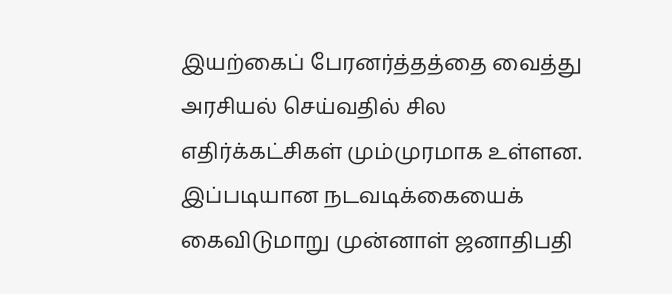இயற்கைப் பேரனர்த்தத்தை வைத்து அரசியல் செய்வதில் சில எதிர்க்கட்சிகள் மும்முரமாக உள்ளன. இப்படியான நடவடிக்கையைக் கைவிடுமாறு முன்னாள் ஜனாதிபதி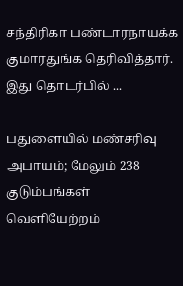சந்திரிகா பண்டாரநாயக்க குமாரதுங்க தெரிவித்தார். இது தொடர்பில் ...

பதுளையில் மண்சரிவு அபாயம்; மேலும் 238 குடும்பங்கள் வெளியேற்றம்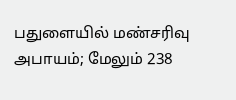பதுளையில் மண்சரிவு அபாயம்; மேலும் 238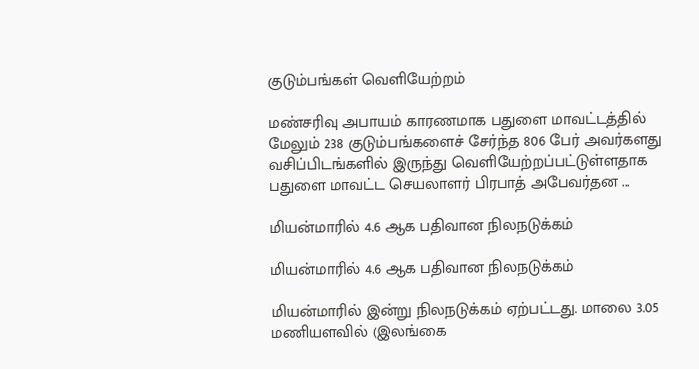குடும்பங்கள் வெளியேற்றம்

மண்சரிவு அபாயம் காரணமாக பதுளை மாவட்டத்தில் மேலும் 238 குடும்பங்களைச் சேர்ந்த 806 பேர் அவர்களது வசிப்பிடங்களில் இருந்து வெளியேற்றப்பட்டுள்ளதாக பதுளை மாவட்ட செயலாளர் பிரபாத் அபேவர்தன ...

மியன்மாரில் 4.6 ஆக பதிவான நிலநடுக்கம்

மியன்மாரில் 4.6 ஆக பதிவான நிலநடுக்கம்

மியன்மாரில் இன்று நிலநடுக்கம் ஏற்பட்டது. மாலை 3.05 மணியளவில் (இலங்கை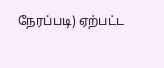நேரப்படி) ஏற்பட்ட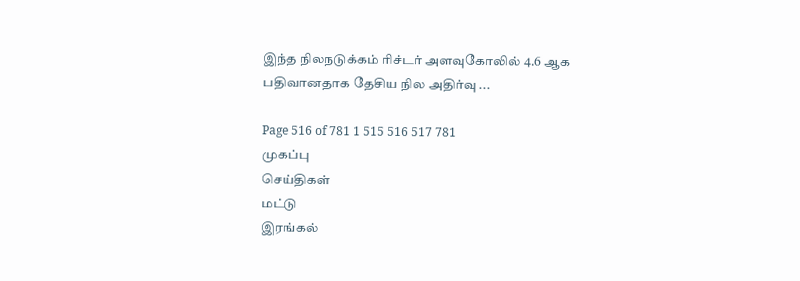இந்த நிலநடுக்கம் ரிச்டர் அளவுகோலில் 4.6 ஆக பதிவானதாக தேசிய நில அதிர்வு ...

Page 516 of 781 1 515 516 517 781
முகப்பு
செய்திகள்
மட்டு
இரங்கல்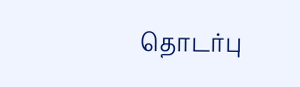தொடர்பு